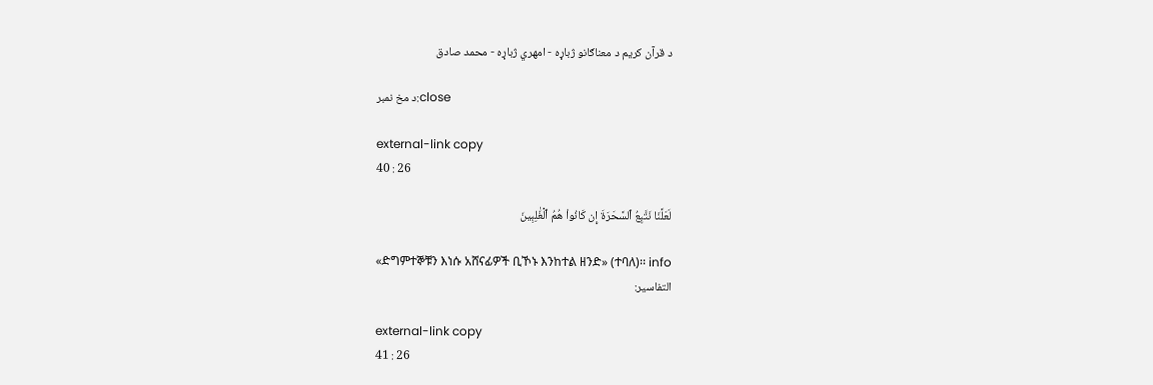د قرآن کریم د معناګانو ژباړه - امهري ژباړه - محمد صادق

د مخ نمبر:close

external-link copy
40 : 26

لَعَلَّنَا نَتَّبِعُ ٱلسَّحَرَةَ إِن كَانُواْ هُمُ ٱلۡغَٰلِبِينَ

«ድግምተኞቹን እነሱ አሸናፊዎች ቢኾኑ እንከተል ዘንድ» (ተባለ)፡፡ info
التفاسير:

external-link copy
41 : 26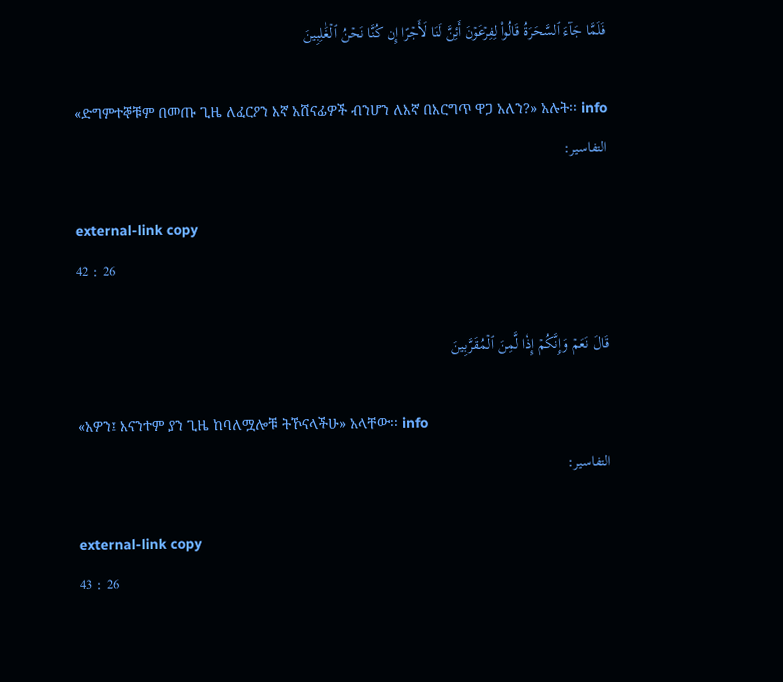فَلَمَّا جَآءَ ٱلسَّحَرَةُ قَالُواْ لِفِرۡعَوۡنَ أَئِنَّ لَنَا لَأَجۡرًا إِن كُنَّا نَحۡنُ ٱلۡغَٰلِبِينَ

«ድግምተኞቹም በመጡ ጊዜ ለፈርዖን እኛ አሸናፊዎች ብንሆን ለእኛ በእርግጥ ዋጋ አለን?» አሉት፡፡ info
التفاسير:

external-link copy
42 : 26

قَالَ نَعَمۡ وَإِنَّكُمۡ إِذٗا لَّمِنَ ٱلۡمُقَرَّبِينَ

«አዎን፤ እናንተም ያን ጊዜ ከባለሟሎቹ ትኾናላችሁ» አላቸው፡፡ info
التفاسير:

external-link copy
43 : 26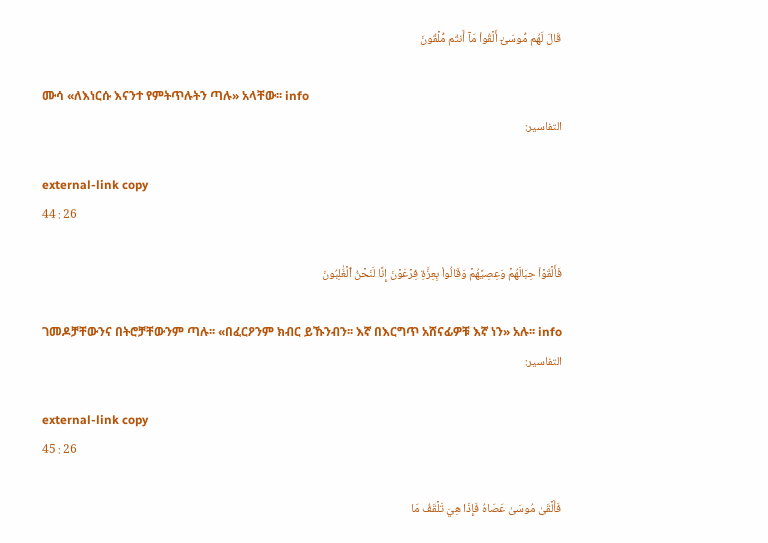قَالَ لَهُم مُّوسَىٰٓ أَلۡقُواْ مَآ أَنتُم مُّلۡقُونَ

ሙሳ «ለእነርሱ እናንተ የምትጥሉትን ጣሉ» አላቸው፡፡ info
التفاسير:

external-link copy
44 : 26

فَأَلۡقَوۡاْ حِبَالَهُمۡ وَعِصِيَّهُمۡ وَقَالُواْ بِعِزَّةِ فِرۡعَوۡنَ إِنَّا لَنَحۡنُ ٱلۡغَٰلِبُونَ

ገመዶቻቸውንና በትሮቻቸውንም ጣሉ፡፡ «በፈርዖንም ክብር ይኹንብን፡፡ እኛ በእርግጥ አሸናፊዎቹ እኛ ነን» አሉ፡፡ info
التفاسير:

external-link copy
45 : 26

فَأَلۡقَىٰ مُوسَىٰ عَصَاهُ فَإِذَا هِيَ تَلۡقَفُ مَا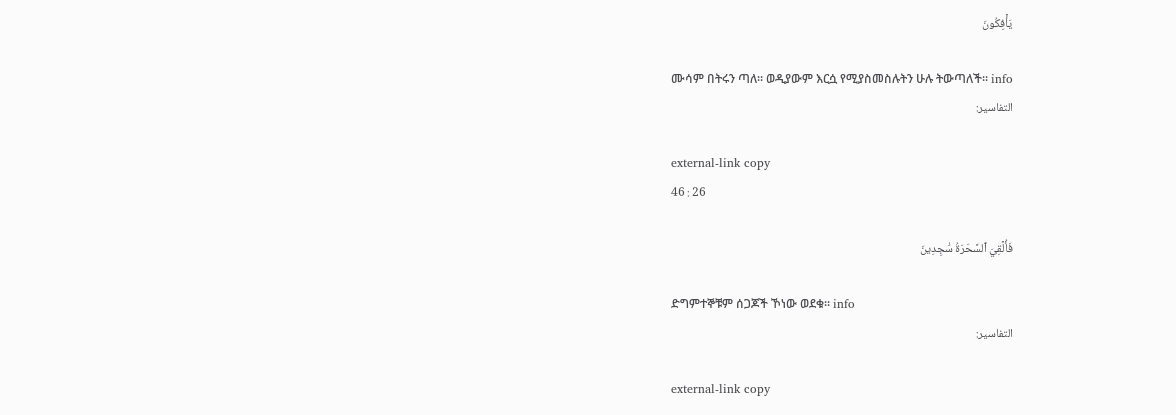يَأۡفِكُونَ

ሙሳም በትሩን ጣለ፡፡ ወዲያውም እርሷ የሚያስመስሉትን ሁሉ ትውጣለች፡፡ info
التفاسير:

external-link copy
46 : 26

فَأُلۡقِيَ ٱلسَّحَرَةُ سَٰجِدِينَ

ድግምተኞቹም ሰጋጆች ኾነው ወደቁ፡፡ info
التفاسير:

external-link copy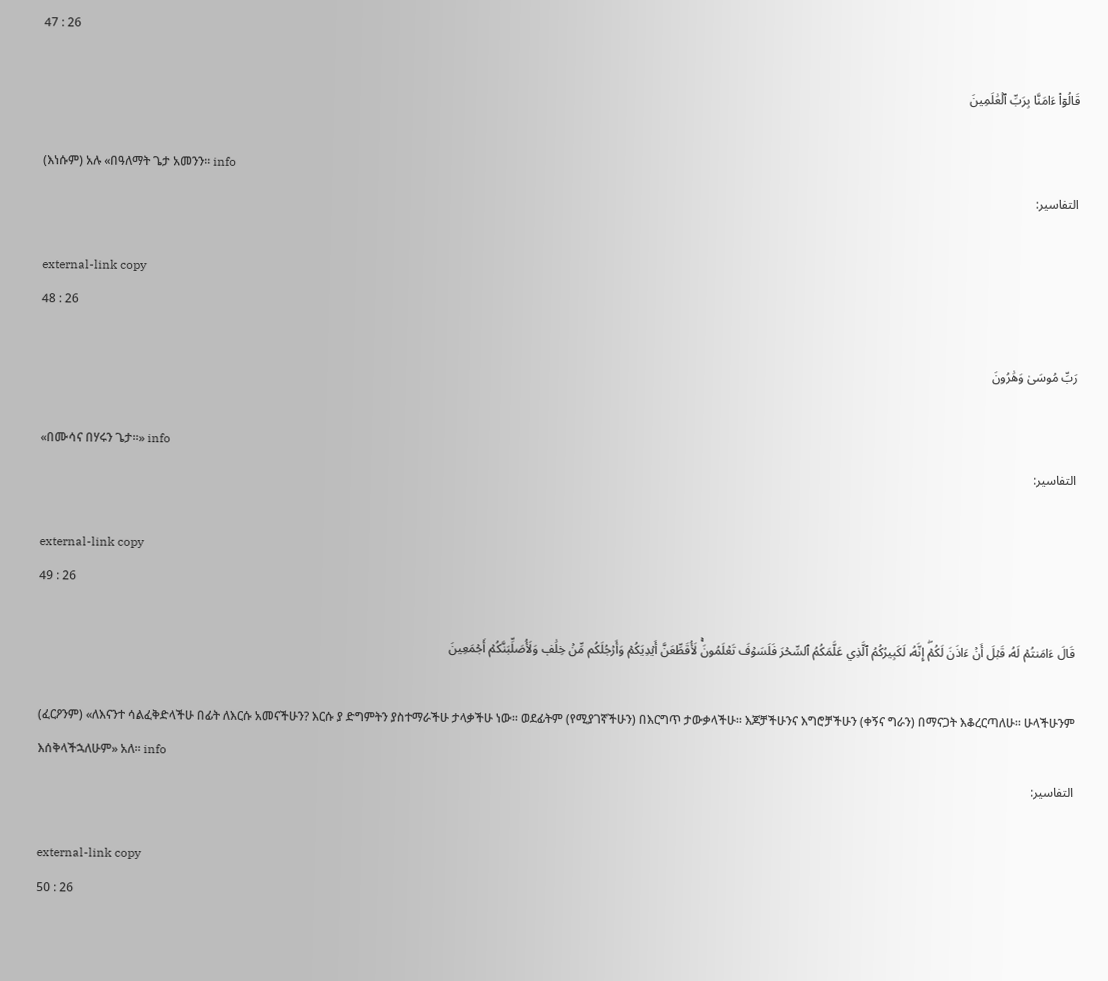47 : 26

قَالُوٓاْ ءَامَنَّا بِرَبِّ ٱلۡعَٰلَمِينَ

(እነሱም) አሉ «በዓለማት ጌታ አመንን፡፡ info
التفاسير:

external-link copy
48 : 26

رَبِّ مُوسَىٰ وَهَٰرُونَ

«በሙሳና በሃሩን ጌታ፡፡» info
التفاسير:

external-link copy
49 : 26

قَالَ ءَامَنتُمۡ لَهُۥ قَبۡلَ أَنۡ ءَاذَنَ لَكُمۡۖ إِنَّهُۥ لَكَبِيرُكُمُ ٱلَّذِي عَلَّمَكُمُ ٱلسِّحۡرَ فَلَسَوۡفَ تَعۡلَمُونَۚ لَأُقَطِّعَنَّ أَيۡدِيَكُمۡ وَأَرۡجُلَكُم مِّنۡ خِلَٰفٖ وَلَأُصَلِّبَنَّكُمۡ أَجۡمَعِينَ

(ፈርዖንም) «ለእናንተ ሳልፈቅድላችሁ በፊት ለእርሱ አመናችሁን? እርሱ ያ ድግምትን ያስተማራችሁ ታላቃችሁ ነው፡፡ ወደፊትም (የሚያገኛችሁን) በእርግጥ ታውቃላችሁ፡፡ እጆቻችሁንና እግሮቻችሁን (ቀኝና ግራን) በማናጋት እቆረርጣለሁ፡፡ ሁላችሁንም እሰቅላችኋለሁም» አለ፡፡ info
التفاسير:

external-link copy
50 : 26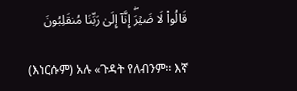قَالُواْ لَا ضَيۡرَۖ إِنَّآ إِلَىٰ رَبِّنَا مُنقَلِبُونَ

(እነርሱም) አሉ «ጉዳት የለብንም፡፡ እኛ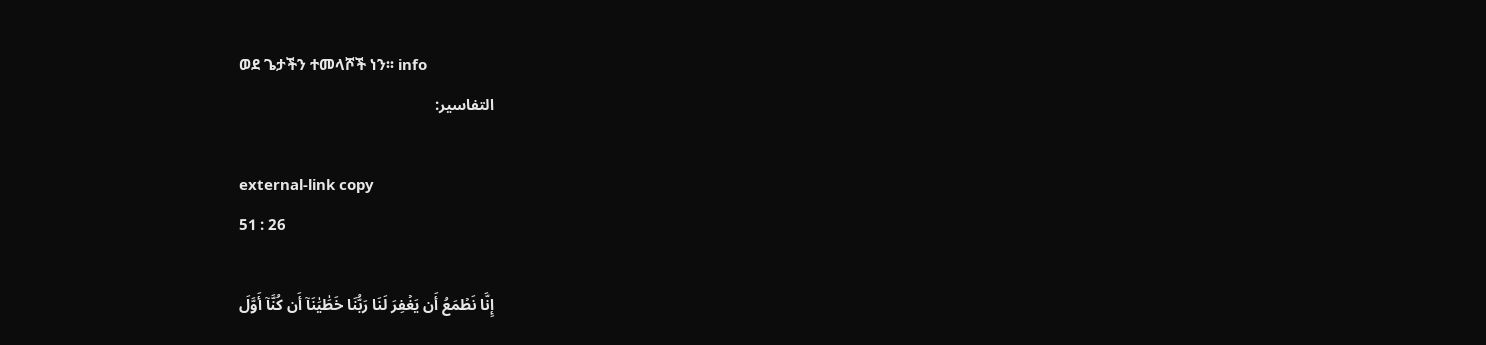ወደ ጌታችን ተመላሾች ነን፡፡ info
التفاسير:

external-link copy
51 : 26

إِنَّا نَطۡمَعُ أَن يَغۡفِرَ لَنَا رَبُّنَا خَطَٰيَٰنَآ أَن كُنَّآ أَوَّلَ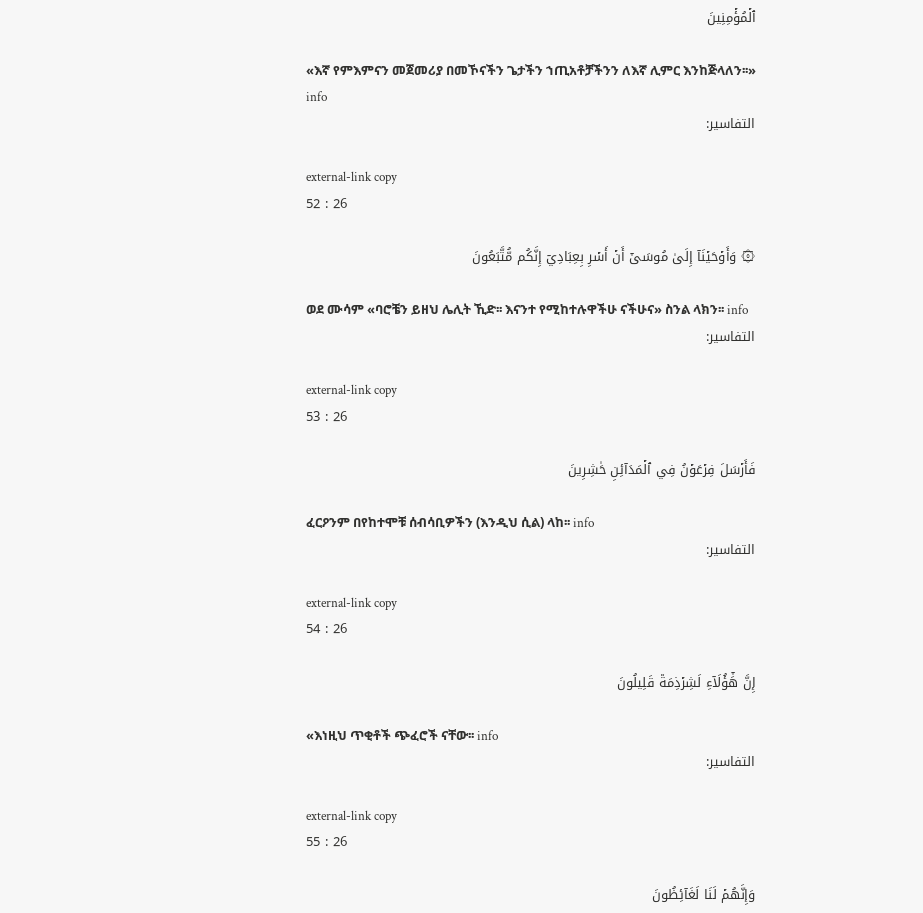ٱلۡمُؤۡمِنِينَ

«እኛ የምእምናን መጀመሪያ በመኾናችን ጌታችን ኀጢአቶቻችንን ለእኛ ሊምር እንከጅላለን፡፡» info
التفاسير:

external-link copy
52 : 26

۞ وَأَوۡحَيۡنَآ إِلَىٰ مُوسَىٰٓ أَنۡ أَسۡرِ بِعِبَادِيٓ إِنَّكُم مُّتَّبَعُونَ

ወደ ሙሳም «ባሮቼን ይዘህ ሌሊት ኺድ፡፡ እናንተ የሚከተሉዋችሁ ናችሁና» ስንል ላክን፡፡ info
التفاسير:

external-link copy
53 : 26

فَأَرۡسَلَ فِرۡعَوۡنُ فِي ٱلۡمَدَآئِنِ حَٰشِرِينَ

ፈርዖንም በየከተሞቹ ሰብሳቢዎችን (እንዲህ ሲል) ላከ፡፡ info
التفاسير:

external-link copy
54 : 26

إِنَّ هَٰٓؤُلَآءِ لَشِرۡذِمَةٞ قَلِيلُونَ

«እነዚህ ጥቂቶች ጭፈሮች ናቸው፡፡ info
التفاسير:

external-link copy
55 : 26

وَإِنَّهُمۡ لَنَا لَغَآئِظُونَ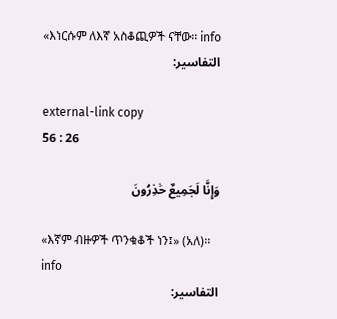«እነርሱም ለእኛ አስቆጪዎች ናቸው፡፡ info
التفاسير:

external-link copy
56 : 26

وَإِنَّا لَجَمِيعٌ حَٰذِرُونَ

«እኛም ብዙዎች ጥንቁቆች ነን፤» (አለ)፡፡ info
التفاسير: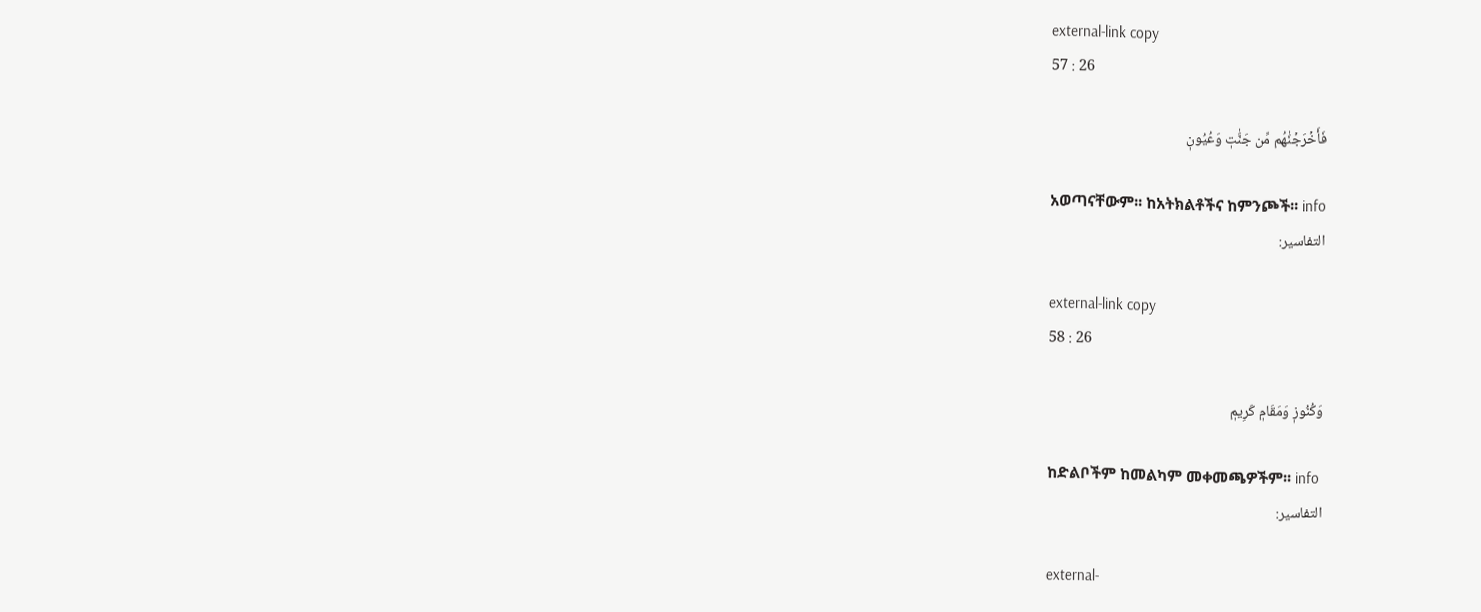external-link copy
57 : 26

فَأَخۡرَجۡنَٰهُم مِّن جَنَّٰتٖ وَعُيُونٖ

አወጣናቸውም፡፡ ከአትክልቶችና ከምንጮች፡፡ info
التفاسير:

external-link copy
58 : 26

وَكُنُوزٖ وَمَقَامٖ كَرِيمٖ

ከድልቦችም ከመልካም መቀመጫዎችም፡፡ info
التفاسير:

external-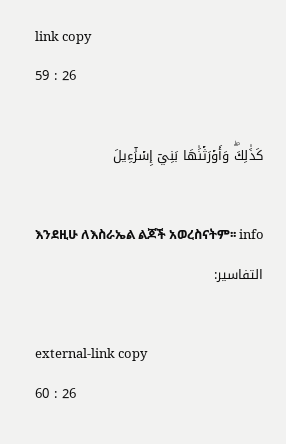link copy
59 : 26

كَذَٰلِكَۖ وَأَوۡرَثۡنَٰهَا بَنِيٓ إِسۡرَٰٓءِيلَ

እንደዚሁ ለእስራኤል ልጆች አወረስናትም፡፡ info
التفاسير:

external-link copy
60 : 26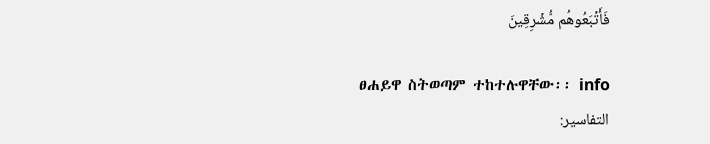فَأَتۡبَعُوهُم مُّشۡرِقِينَ

ፀሐይዋ ስትወጣም ተከተሉዋቸው፡፡ info
التفاسير: